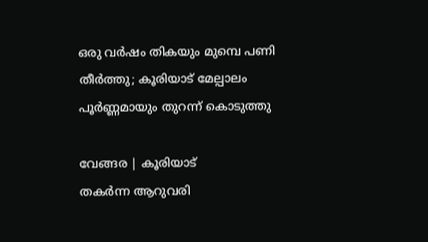ഒരു വര്‍ഷം തികയും മുമ്പെ പണി തീര്‍ത്തു; കൂരിയാട് മേല്പാലം പൂര്‍ണ്ണമായും തുറന്ന് കൊടുത്തു

വേങ്ങര | കൂരിയാട്
തകർന്ന ആറുവരി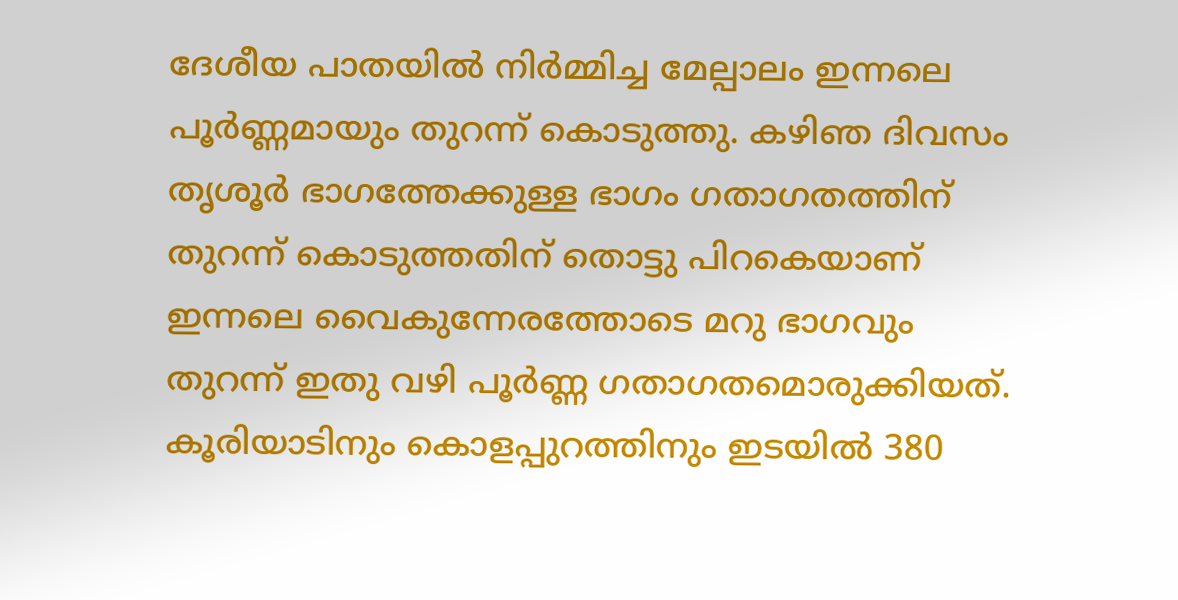ദേശീയ പാതയില്‍ നിര്‍മ്മിച്ച മേല്പാലം ഇന്നലെ പൂര്‍ണ്ണമായും തുറന്ന് കൊടുത്തു. കഴിഞ ദിവസം തൃശൂര്‍ ഭാഗത്തേക്കുള്ള ഭാഗം ഗതാഗതത്തിന് തുറന്ന് കൊടുത്തതിന് തൊട്ടു പിറകെയാണ് ഇന്നലെ വൈകുന്നേരത്തോടെ മറു ഭാഗവും തുറന്ന് ഇതു വഴി പൂര്‍ണ്ണ ഗതാഗതമൊരുക്കിയത്. കൂരിയാടിനും കൊളപ്പുറത്തിനും ഇടയിൽ 380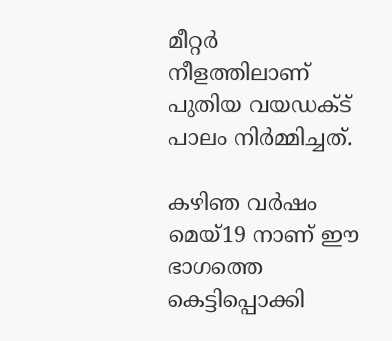മീറ്റര്‍ നീളത്തിലാണ് പുതിയ വയഡക്ട് പാലം നിര്‍മ്മിച്ചത്.

കഴിഞ വര്‍ഷം മെയ്19 നാണ് ഈ ഭാഗത്തെ കെട്ടിപ്പൊക്കി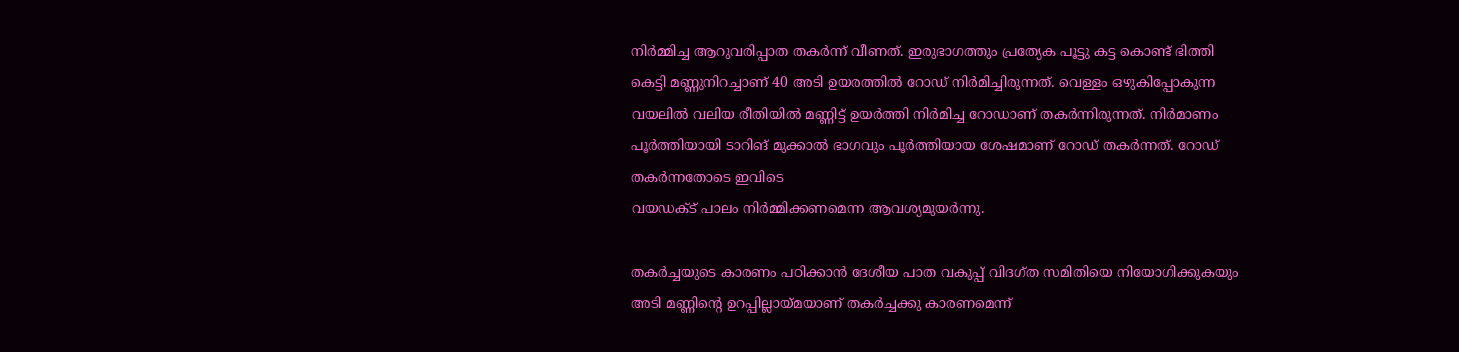നിര്‍മ്മിച്ച ആറുവരിപ്പാത തകർന്ന് വീണത്. ഇരുഭാഗത്തും പ്രത്യേക പൂട്ടു കട്ട കൊണ്ട് ഭിത്തി കെട്ടി മണ്ണുനിറച്ചാണ് 40 അടി ഉയരത്തില്‍ റോഡ് നിർമിച്ചിരുന്നത്. വെള്ളം ഒഴുകിപ്പോകുന്ന വയലിൽ വലിയ രീതിയിൽ മണ്ണിട്ട് ഉയർത്തി നിർമിച്ച റോഡാണ് തകര്‍ന്നിരുന്നത്. നിർമാണം പൂർത്തിയായി ടാറിങ് മുക്കാൽ ഭാഗവും പൂർത്തിയായ ശേഷമാണ് റോഡ് തകർന്നത്. റോഡ് തകർന്നതോടെ ഇവിടെ
വയഡക്ട് പാലം നിർമ്മിക്കണമെന്ന ആവശ്യമുയര്‍ന്നു.

തകര്‍ച്ചയുടെ കാരണം പഠിക്കാന്‍ ദേശീയ പാത വകുപ്പ് വിദഗ്ത സമിതിയെ നിയോഗിക്കുകയും അടി മണ്ണിന്റെ ഉറപ്പില്ലായ്മയാണ് തകർച്ചക്കു കാരണമെന്ന്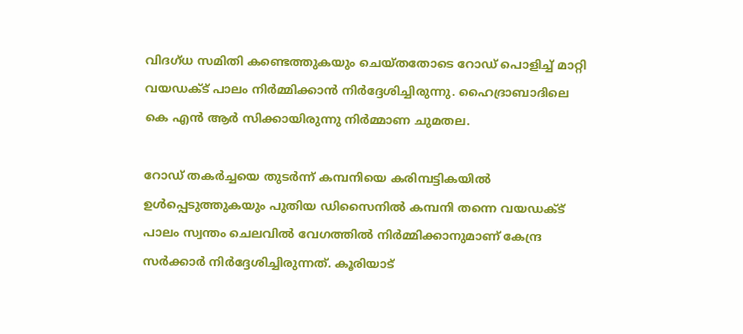വിദഗ്ധ സമിതി കണ്ടെത്തുകയും ചെയ്തതോടെ റോഡ് പൊളിച്ച് മാറ്റി വയഡക്ട് പാലം നിര്‍മ്മിക്കാന്‍ നിര്‍ദ്ദേശിച്ചിരുന്നു. ഹൈദ്രാബാദിലെ കെ എന്‍ ആര്‍ സിക്കായിരുന്നു നിര്‍മ്മാണ ചുമതല.

റോഡ് തകര്‍ച്ചയെ തുടര്‍ന്ന് കമ്പനിയെ കരിമ്പട്ടികയില്‍ ഉള്‍പ്പെടുത്തുകയും പുതിയ ഡിസൈനില്‍ കമ്പനി തന്നെ വയഡക്ട് പാലം സ്വന്തം ചെലവില്‍ വേഗത്തില്‍ നിര്‍മ്മിക്കാനുമാണ് കേന്ദ്ര സര്‍ക്കാര്‍ നിര്‍ദ്ദേശിച്ചിരുന്നത്. കൂരിയാട്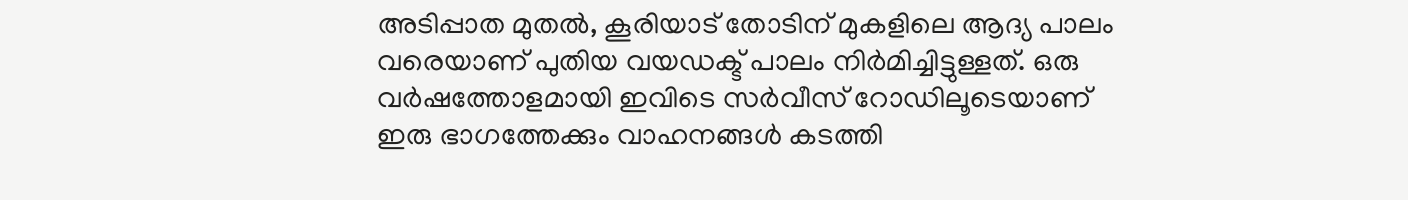അടിപ്പാത മുതൽ, കൂരിയാട് തോടിന് മുകളിലെ ആദ്യ പാലം വരെയാണ് പുതിയ വയഡക്ട് പാലം നിർമിച്ചിട്ടുള്ളത്. ഒരു വര്‍ഷത്തോളമായി ഇവിടെ സര്‍വീസ് റോഡിലൂടെയാണ് ഇരു ഭാഗത്തേക്കും വാഹനങ്ങള്‍ കടത്തി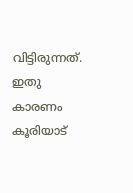വിട്ടിരുന്നത്. ഇതു കാരണം കൂരിയാട്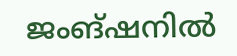ജംങ്ഷനില്‍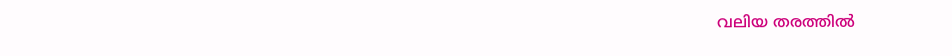വലിയ തരത്തില്‍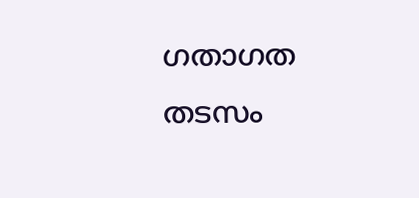ഗതാഗത തടസം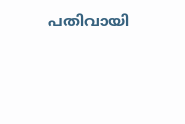പതിവായി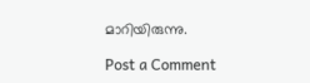മാറിയിരുന്നു.

Post a Comment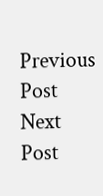Previous Post Next Post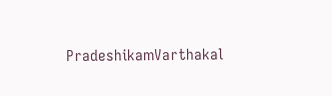PradeshikamVarthakal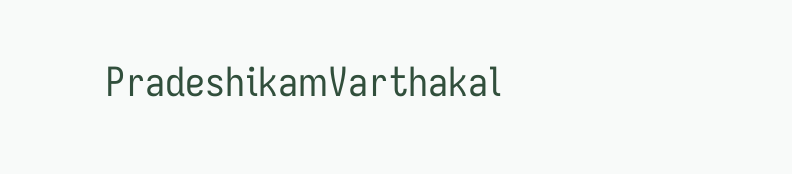PradeshikamVarthakal